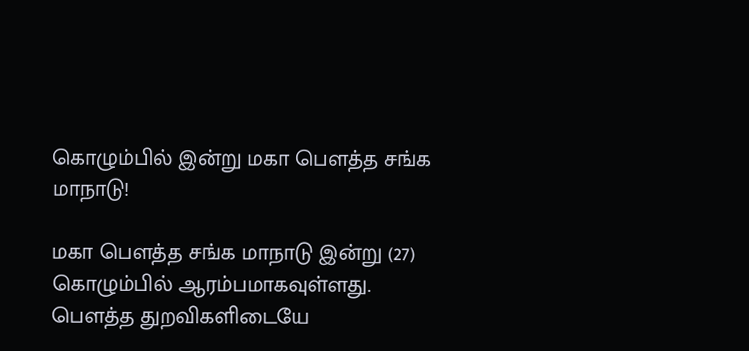கொழும்பில் இன்று மகா பௌத்த சங்க மாநாடு!

மகா பௌத்த சங்க மாநாடு இன்று (27) கொழும்பில் ஆரம்பமாகவுள்ளது.
பௌத்த துறவிகளிடையே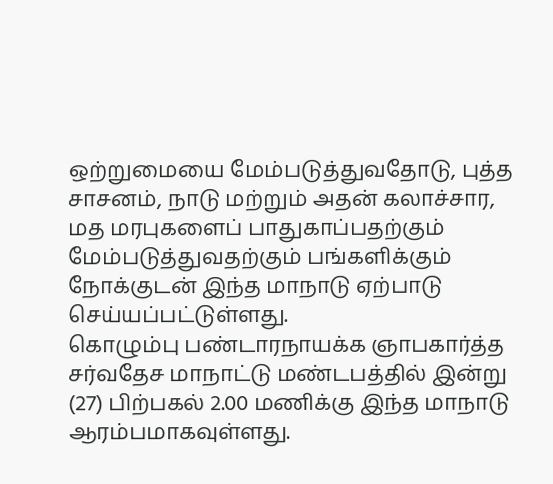ஒற்றுமையை மேம்படுத்துவதோடு, புத்த சாசனம், நாடு மற்றும் அதன் கலாச்சார, மத மரபுகளைப் பாதுகாப்பதற்கும் மேம்படுத்துவதற்கும் பங்களிக்கும் நோக்குடன் இந்த மாநாடு ஏற்பாடு செய்யப்பட்டுள்ளது.
கொழும்பு பண்டாரநாயக்க ஞாபகார்த்த சர்வதேச மாநாட்டு மண்டபத்தில் இன்று (27) பிற்பகல் 2.00 மணிக்கு இந்த மாநாடு ஆரம்பமாகவுள்ளது.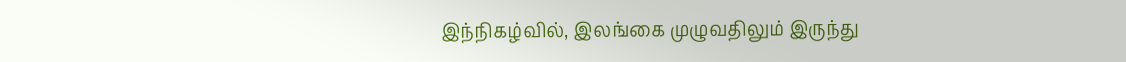இந்நிகழ்வில், இலங்கை முழுவதிலும் இருந்து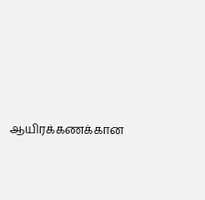ஆயிரக்கணக்கான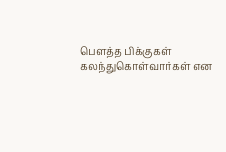பௌத்த பிக்குகள் கலந்துகொள்வார்கள் என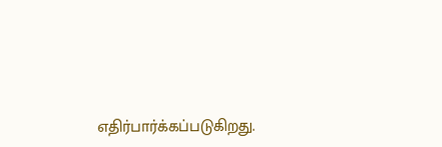எதிர்பார்க்கப்படுகிறது.